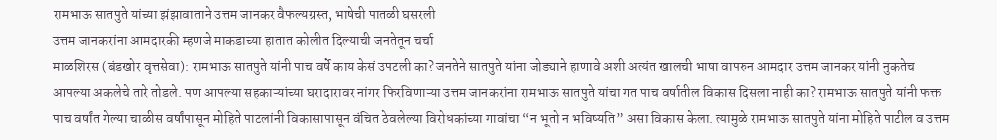रामभाऊ सातपुते यांच्या झंझावाताने उत्तम जानकर वैफल्यग्रस्त, भाषेची पातळी घसरली
उत्तम जानकरांना आमदारकी म्हणजे माकडाच्या हातात कोलीत दिल्याची जनतेतून चर्चा
माळशिरस (बंडखोर वृत्तसेवा): रामभाऊ सातपुते यांनी पाच वर्षे काय केसं उपटली का? जनतेने सातपुते यांना जोड्याने हाणावे अशी अत्यंत खालची भाषा वापरुन आमदार उत्तम जानकर यांनी नुकतेच आपल्या अकलेचे तारे तोडले. पण आपल्या सहकाऱ्यांच्या घरादारावर नांगर फिरविणाऱ्या उत्तम जानकरांना रामभाऊ सातपुते यांचा गत पाच वर्षातील विकास दिसला नाही का? रामभाऊ सातपुते यांनी फक्त पाच वर्षांत गेल्या चाळीस वर्षांपासून मोहिते पाटलांनी विकासापासून वंचित ठेवलेल्या विरोधकांच्या गावांचा “न भूतो न भविष्यति” असा विकास केला. त्यामुळे रामभाऊ सातपुते यांना मोहिते पाटील व उत्तम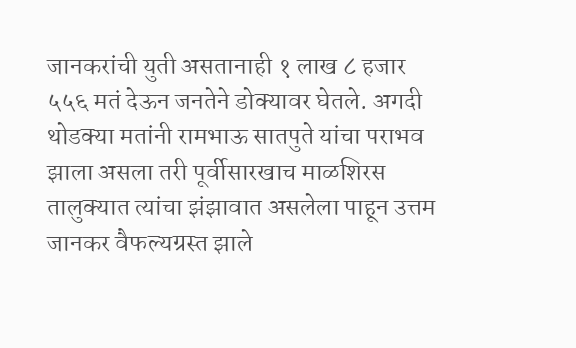जानकरांची युती असतानाही १ लाख ८ हजार ५५६ मतं देऊन जनतेने डोक्यावर घेतले. अगदी थोडक्या मतांनी रामभाऊ सातपुते यांचा पराभव झाला असला तरी पूर्वीसारखाच माळशिरस तालुक्यात त्यांचा झंझावात असलेला पाहून उत्तम जानकर वैफल्यग्रस्त झाले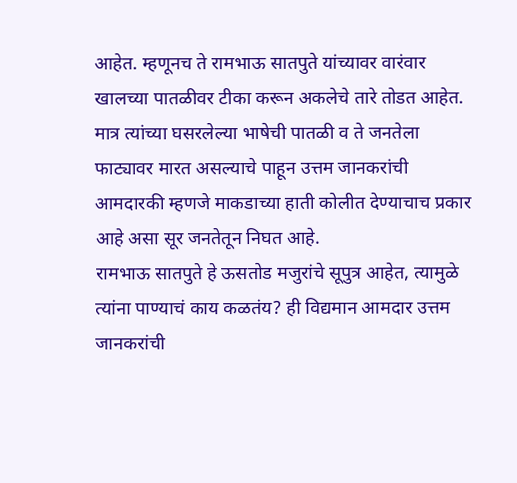आहेत. म्हणूनच ते रामभाऊ सातपुते यांच्यावर वारंवार खालच्या पातळीवर टीका करून अकलेचे तारे तोडत आहेत. मात्र त्यांच्या घसरलेल्या भाषेची पातळी व ते जनतेला फाट्यावर मारत असल्याचे पाहून उत्तम जानकरांची आमदारकी म्हणजे माकडाच्या हाती कोलीत देण्याचाच प्रकार आहे असा सूर जनतेतून निघत आहे.
रामभाऊ सातपुते हे ऊसतोड मजुरांचे सूपुत्र आहेत, त्यामुळे त्यांना पाण्याचं काय कळतंय? ही विद्यमान आमदार उत्तम जानकरांची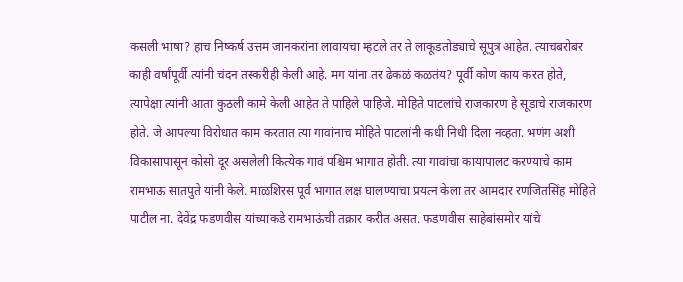कसली भाषा? हाच निष्कर्ष उत्तम जानकरांना लावायचा म्हटले तर ते लाकूडतोड्याचे सूपुत्र आहेत. त्याचबरोबर काही वर्षांपूर्वी त्यांनी चंदन तस्करीही केली आहे. मग यांना तर ढेकळं कळतंय? पूर्वी कोण काय करत होते, त्यापेक्षा त्यांनी आता कुठली कामे केली आहेत ते पाहिले पाहिजे. मोहिते पाटलांचे राजकारण हे सूडाचे राजकारण होते. जे आपल्या विरोधात काम करतात त्या गावांनाच मोहिते पाटलांनी कधी निधी दिला नव्हता. भणंग अशी विकासापासून कोसो दूर असलेली कित्येक गावं पश्चिम भागात होती. त्या गावांचा कायापालट करण्याचे काम रामभाऊ सातपुते यांनी केले. माळशिरस पूर्व भागात लक्ष घालण्याचा प्रयत्न केला तर आमदार रणजितसिंह मोहिते पाटील ना. देवेंद्र फडणवीस यांच्याकडे रामभाऊंची तक्रार करीत असत. फडणवीस साहेबांसमोर यांचे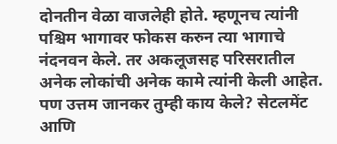दोनतीन वेळा वाजलेही होते. म्हणूनच त्यांनी पश्चिम भागावर फोकस करुन त्या भागाचे नंदनवन केले. तर अकलूजसह परिसरातील अनेक लोकांची अनेक कामे त्यांनी केली आहेत. पण उत्तम जानकर तुम्ही काय केले? सेटलमेंट आणि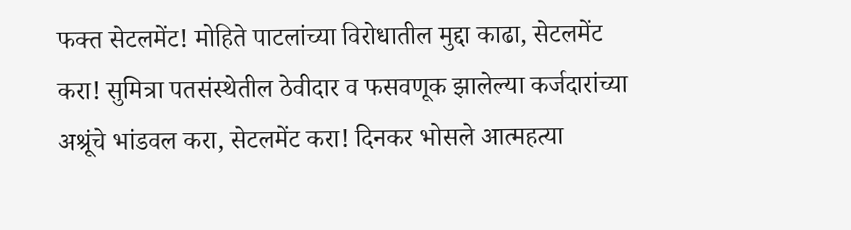फक्त सेटलमेंट! मोहिते पाटलांच्या विरोधातील मुद्दा काढा, सेटलमेंट करा! सुमित्रा पतसंस्थेतील ठेवीदार व फसवणूक झालेल्या कर्जदारांच्या अश्रूंचे भांडवल करा, सेटलमेंट करा! दिनकर भोसले आत्महत्या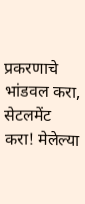प्रकरणाचे भांडवल करा, सेटलमेंट करा! मेलेल्या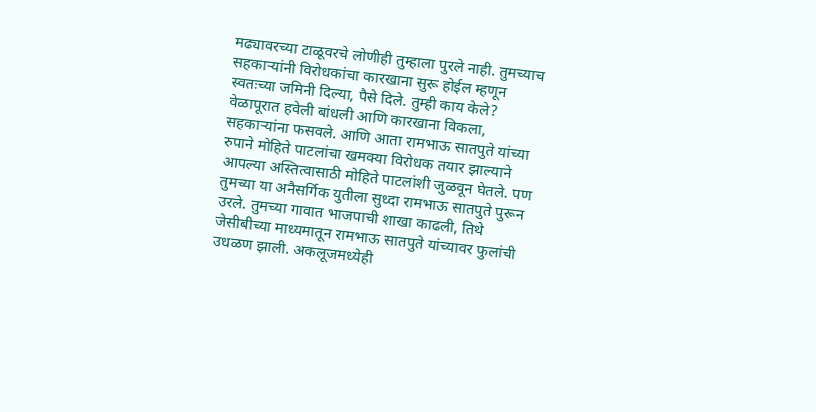मढ्यावरच्या टाळूवरचे लोणीही तुम्हाला पुरले नाही. तुमच्याच सहकाऱ्यांनी विरोधकांचा कारखाना सुरू होईल म्हणून स्वतःच्या जमिनी दिल्या, पैसे दिले. तुम्ही काय केले? वेळापूरात हवेली बांधली आणि कारखाना विकला, सहकाऱ्यांना फसवले. आणि आता रामभाऊ सातपुते यांच्या रुपाने मोहिते पाटलांचा खमक्या विरोधक तयार झाल्याने आपल्या अस्तित्वासाठी मोहिते पाटलांशी जुळवून घेतले. पण तुमच्या या अनैसर्गिक युतीला सुध्दा रामभाऊ सातपुते पुरून उरले. तुमच्या गावात भाजपाची शाखा काढली, तिथे जेसीबीच्या माध्यमातून रामभाऊ सातपुते यांच्यावर फुलांची उधळण झाली. अकलूजमध्येही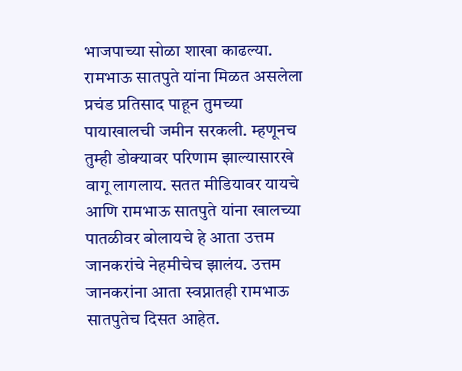भाजपाच्या सोळा शाखा काढल्या. रामभाऊ सातपुते यांना मिळत असलेला प्रचंड प्रतिसाद पाहून तुमच्या पायाखालची जमीन सरकली. म्हणूनच तुम्ही डोक्यावर परिणाम झाल्यासारखे वागू लागलाय. सतत मीडियावर यायचे आणि रामभाऊ सातपुते यांना खालच्या पातळीवर बोलायचे हे आता उत्तम जानकरांचे नेहमीचेच झालंय. उत्तम जानकरांना आता स्वप्नातही रामभाऊ सातपुतेच दिसत आहेत.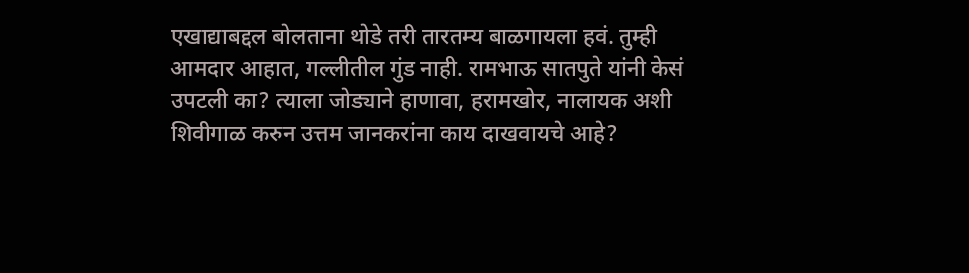एखाद्याबद्दल बोलताना थोडे तरी तारतम्य बाळगायला हवं. तुम्ही आमदार आहात, गल्लीतील गुंड नाही. रामभाऊ सातपुते यांनी केसं उपटली का? त्याला जोड्याने हाणावा, हरामखोर, नालायक अशी शिवीगाळ करुन उत्तम जानकरांना काय दाखवायचे आहे?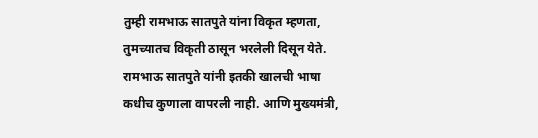तुम्ही रामभाऊ सातपुते यांना विकृत म्हणता, तुमच्यातच विकृती ठासून भरलेली दिसून येते. रामभाऊ सातपुते यांनी इतकी खालची भाषा कधीच कुणाला वापरली नाही. आणि मुख्यमंत्री,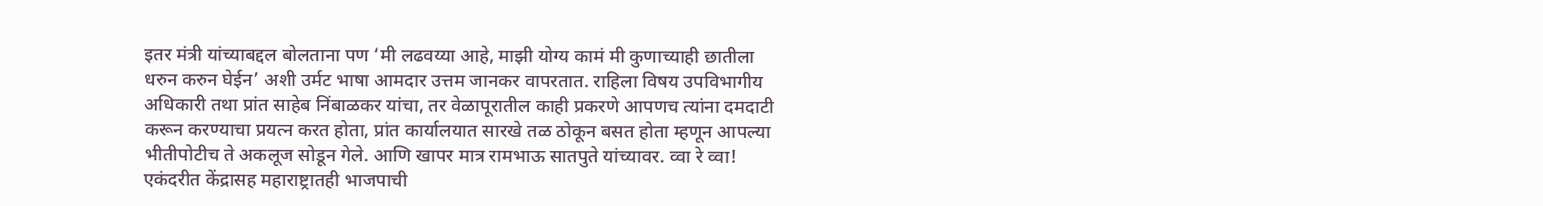इतर मंत्री यांच्याबद्दल बोलताना पण ‘मी लढवय्या आहे, माझी योग्य कामं मी कुणाच्याही छातीला धरुन करुन घेईन’ अशी उर्मट भाषा आमदार उत्तम जानकर वापरतात. राहिला विषय उपविभागीय अधिकारी तथा प्रांत साहेब निंबाळकर यांचा, तर वेळापूरातील काही प्रकरणे आपणच त्यांना दमदाटी करून करण्याचा प्रयत्न करत होता, प्रांत कार्यालयात सारखे तळ ठोकून बसत होता म्हणून आपल्या भीतीपोटीच ते अकलूज सोडून गेले. आणि खापर मात्र रामभाऊ सातपुते यांच्यावर. व्वा रे व्वा! एकंदरीत केंद्रासह महाराष्ट्रातही भाजपाची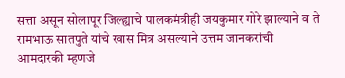सत्ता असून सोलापूर जिल्ह्याचे पालकमंत्रीही जयकुमार गोरे झाल्याने व ते रामभाऊ सातपुते यांचे खास मित्र असल्याने उत्तम जानकरांची आमदारकी म्हणजे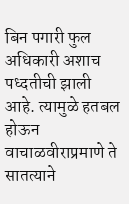बिन पगारी फुल अधिकारी अशाच पध्दतीची झाली आहे. त्यामुळे हतबल होऊन वाचाळवीराप्रमाणे ते सातत्याने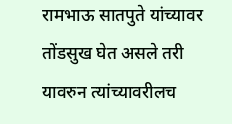रामभाऊ सातपुते यांच्यावर तोंडसुख घेत असले तरी यावरुन त्यांच्यावरीलच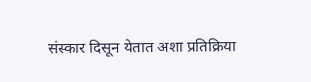संस्कार दिसून येतात अशा प्रतिक्रिया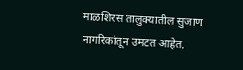माळशिरस तालुक्यातील सुजाण नागरिकांतून उमटत आहेत.